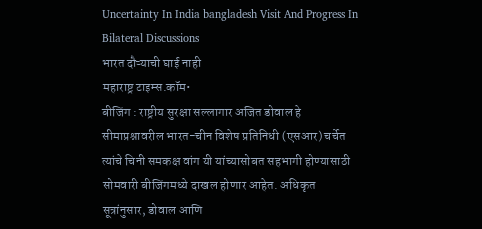Uncertainty In India bangladesh Visit And Progress In Bilateral Discussions
भारत दौऱ्याची घाई नाही
महाराष्ट्र टाइम्स.कॉम•
बीजिंग : राष्ट्रीय सुरक्षा सल्लागार अजित डोवाल हे सीमाप्रश्नावरील भारत-चीन विशेष प्रतिनिधी (एसआर) चर्चेत त्यांचे चिनी समकक्ष वांग यी यांच्यासोबत सहभागी होण्यासाठी सोमवारी बीजिंगमध्ये दाखल होणार आहेत. अधिकृत सूत्रांनुसार, डोवाल आणि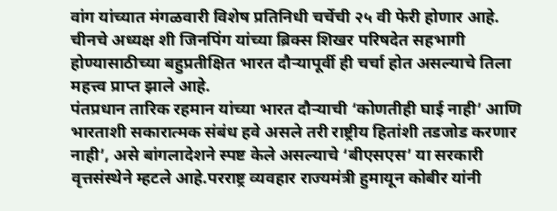वांग यांच्यात मंगळवारी विशेष प्रतिनिधी चर्चेची २५ वी फेरी होणार आहे. चीनचे अध्यक्ष शी जिनपिंग यांच्या ब्रिक्स शिखर परिषदेत सहभागी होण्यासाठीच्या बहुप्रतीक्षित भारत दौऱ्यापूर्वी ही चर्चा होत असल्याचे तिला महत्त्व प्राप्त झाले आहे.
पंतप्रधान तारिक रहमान यांच्या भारत दौऱ्याची ‘कोणतीही घाई नाही’ आणि भारताशी सकारात्मक संबंध हवे असले तरी राष्ट्रीय हितांशी तडजोड करणार नाही’, असे बांगलादेशने स्पष्ट केले असल्याचे ‘बीएसएस’ या सरकारी वृत्तसंस्थेने म्हटले आहे.परराष्ट्र व्यवहार राज्यमंत्री हुमायून कोबीर यांनी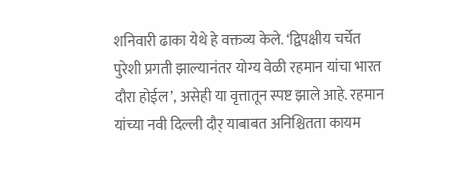शनिवारी ढाका येथे हे वक्तव्य केले. ‘द्विपक्षीय चर्चेत पुरेशी प्रगती झाल्यानंतर योग्य वेळी रहमान यांचा भारत दौरा होईल’, असेही या वृत्तातून स्पष्ट झाले आहे. रहमान यांच्या नवी दिल्ली दौर् याबाबत अनिश्चितता कायम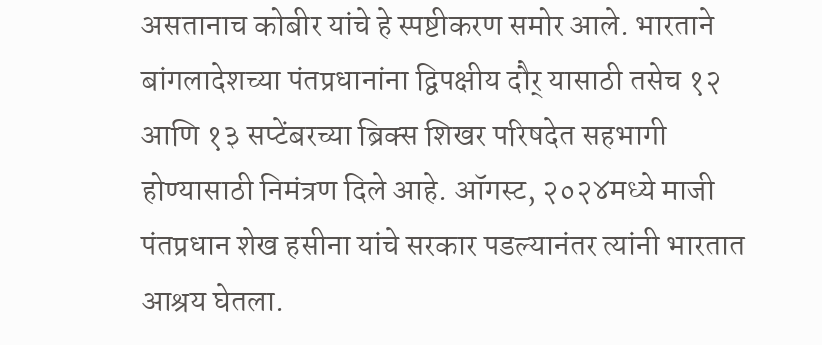असतानाच कोबीर यांचे हे स्पष्टीकरण समोर आले. भारताने बांगलादेशच्या पंतप्रधानांना द्विपक्षीय दौर् यासाठी तसेच १२ आणि १३ सप्टेंबरच्या ब्रिक्स शिखर परिषदेत सहभागी होण्यासाठी निमंत्रण दिले आहे. ऑगस्ट, २०२४मध्ये माजी पंतप्रधान शेख हसीना यांचे सरकार पडल्यानंतर त्यांनी भारतात आश्रय घेतला.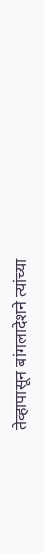तेव्हापासून बांगलादेशने त्यांच्या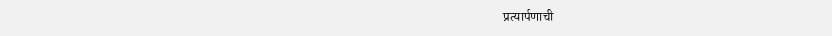प्रत्यार्पणाची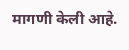मागणी केली आहे.